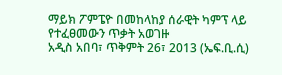ማይክ ፖምፔዮ በመከላከያ ሰራዊት ካምፕ ላይ የተፈፀመውን ጥቃት አወገዙ
አዲስ አበባ፣ ጥቅምት 26፣ 2013 (ኤፍ.ቢ.ሲ)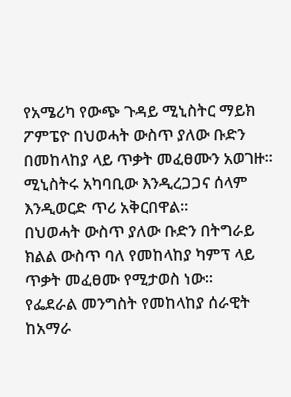የአሜሪካ የውጭ ጉዳይ ሚኒስትር ማይክ ፖምፔዮ በህወሓት ውስጥ ያለው ቡድን በመከላከያ ላይ ጥቃት መፈፀሙን አወገዙ፡፡
ሚኒስትሩ አካባቢው እንዲረጋጋና ሰላም እንዲወርድ ጥሪ አቅርበዋል፡፡
በህወሓት ውስጥ ያለው ቡድን በትግራይ ክልል ውስጥ ባለ የመከላከያ ካምፕ ላይ ጥቃት መፈፀሙ የሚታወስ ነው፡፡
የፌደራል መንግስት የመከላከያ ሰራዊት ከአማራ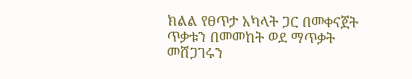ክልል የፀጥታ አካላት ጋር በመቀናጀት ጥቃቱን በመመከት ወደ ማጥቃት መሸጋገሩን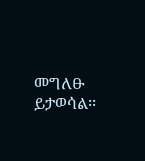መግለፁ ይታወሳል፡፡